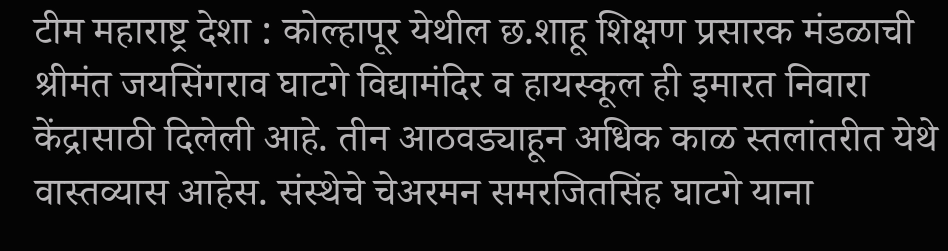टीम महाराष्ट्र देशा : कोल्हापूर येथील छ.शाहू शिक्षण प्रसारक मंडळाची श्रीमंत जयसिंगराव घाटगे विद्यामंदिर व हायस्कूल ही इमारत निवारा केंद्रासाठी दिलेली आहे. तीन आठवड्याहून अधिक काळ स्तलांतरीत येथे वास्तव्यास आहेस. संस्थेचे चेअरमन समरजितसिंह घाटगे याना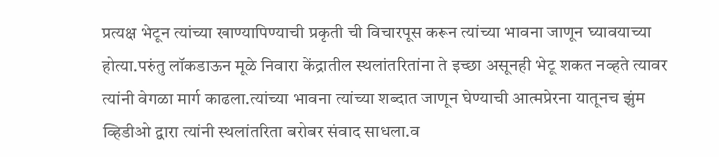प्रत्यक्ष भेटून त्यांच्या खाण्यापिण्याची प्रकृती ची विचारपूस करून त्यांच्या भावना जाणून घ्यावयाच्या होत्या.परुंतु लॉकडाऊन मूळे निवारा केंद्रातील स्थलांतरितांना ते इच्छा असूनही भेटू शकत नव्हते त्यावर त्यांनी वेगळा मार्ग काढला.त्यांच्या भावना त्यांच्या शब्दात जाणून घेण्याची आत्मप्रेरना यातूनच झुंम व्हिडीओ द्वारा त्यांनी स्थलांतरिता बरोबर संवाद साधला.व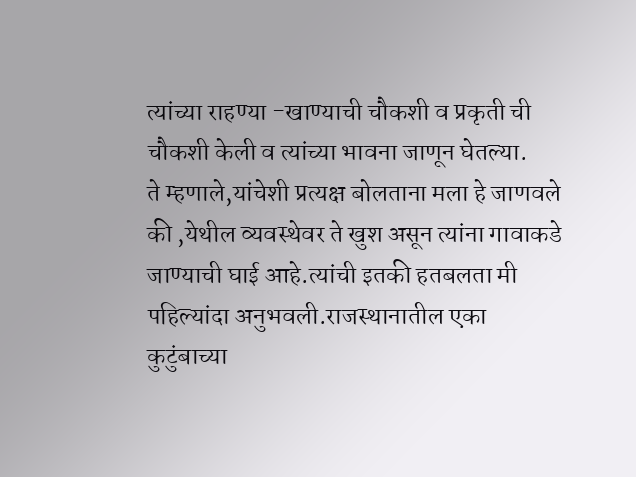त्यांच्या राहण्या -खाण्याची चौकशी व प्रकृती ची चौकशी केली व त्यांच्या भावना जाणून घेतल्या.
ते म्हणाले,यांचेशी प्रत्यक्ष बोलताना मला हे जाणवले की ,येथील व्यवस्थेवर ते खुश असून त्यांना गावाकडे जाण्याची घाई आहे.त्यांची इतकी हतबलता मी पहिल्यांदा अनुभवली.राजस्थानातील एका कुटुंबाच्या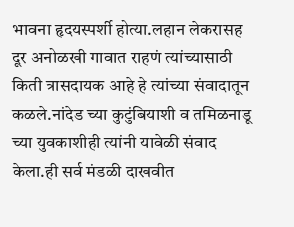भावना हृदयस्पर्शी होत्या.लहान लेकरासह दूर अनोळखी गावात राहणं त्यांच्यासाठी किती त्रासदायक आहे हे त्यांच्या संवादातून कळले.नांदेड च्या कुटुंबियाशी व तमिळनाडू च्या युवकाशीही त्यांनी यावेळी संवाद केला.ही सर्व मंडळी दाखवीत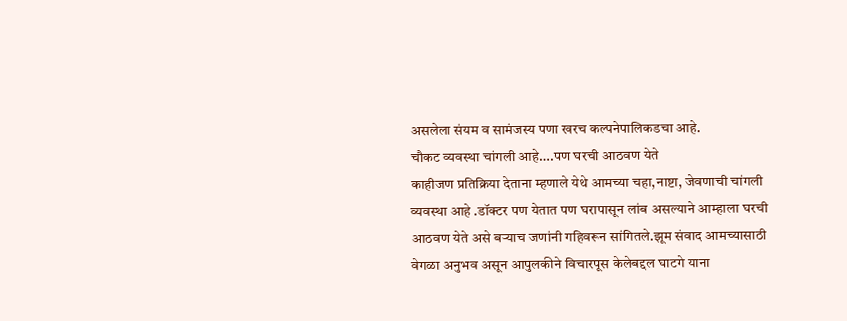असलेला संयम व सामंजस्य पणा खरच कल्पनेपालिकडचा आहे.
चौकट व्यवस्था चांगली आहे….पण घरची आठवण येते
काहीजण प्रतिक्रिया देताना म्हणाले येथे आमच्या चहा,नाष्टा, जेवणाची चांगली व्यवस्था आहे .डॉक्टर पण येतात पण घरापासून लांब असल्याने आम्हाला घरची आठवण येते असे बऱ्याच जणांनी गहिवरून सांगितले.झूम संवाद आमच्यासाठी वेगळा अनुभव असून आपुलकीने विचारपूस केलेबद्दल घाटगे याना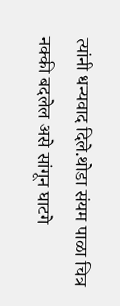त्यांनी धन्यवाद दिले.थोडा संयम पाळा चित्र नक्की बदलेल असे सांगून घाटगे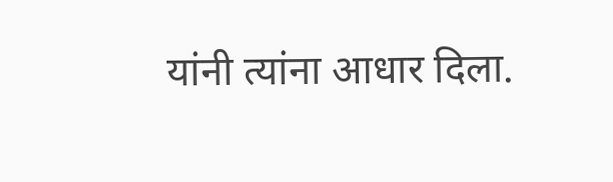यांनी त्यांना आधार दिला.